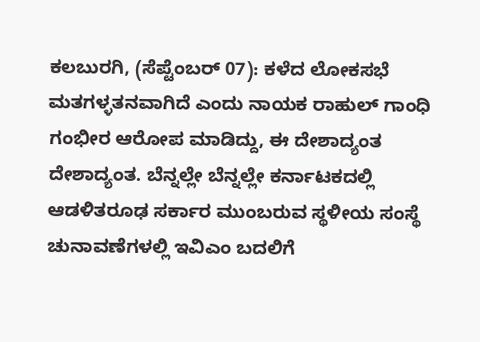ಕಲಬುರಗಿ, (ಸೆಪ್ಟೆಂಬರ್ 07): ಕಳೆದ ಲೋಕಸಭೆ ಮತಗಳ್ಳತನವಾಗಿದೆ ಎಂದು ನಾಯಕ ರಾಹುಲ್ ಗಾಂಧಿ ಗಂಭೀರ ಆರೋಪ ಮಾಡಿದ್ದು, ಈ ದೇಶಾದ್ಯಂತ ದೇಶಾದ್ಯಂತ. ಬೆನ್ನಲ್ಲೇ ಬೆನ್ನಲ್ಲೇ ಕರ್ನಾಟಕದಲ್ಲಿ ಆಡಳಿತರೂಢ ಸರ್ಕಾರ ಮುಂಬರುವ ಸ್ಥಳೀಯ ಸಂಸ್ಥೆ ಚುನಾವಣೆಗಳಲ್ಲಿ ಇವಿಎಂ ಬದಲಿಗೆ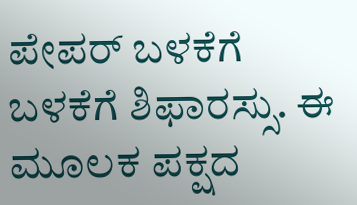ಪೇಪರ್ ಬಳಕೆಗೆ ಬಳಕೆಗೆ ಶಿಫಾರಸ್ಸು. ಈ ಮೂಲಕ ಪಕ್ಷದ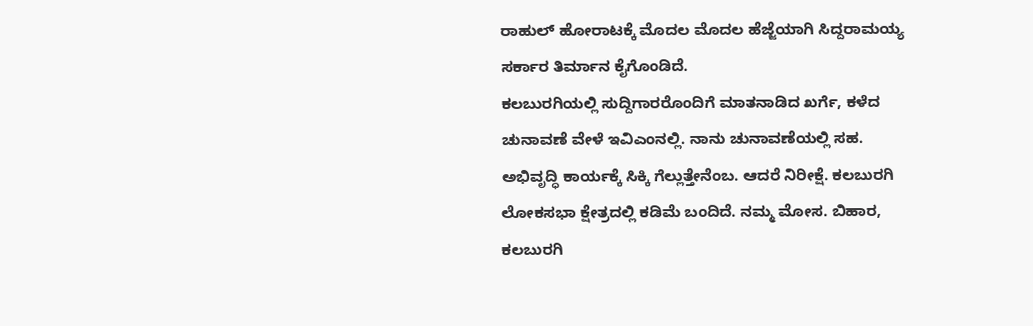ರಾಹುಲ್ ಹೋರಾಟಕ್ಕೆ ಮೊದಲ ಮೊದಲ ಹೆಜ್ಜೆಯಾಗಿ ಸಿದ್ದರಾಮಯ್ಯ ಸರ್ಕಾರ ತಿರ್ಮಾನ ಕೈಗೊಂಡಿದೆ.
ಕಲಬುರಗಿಯಲ್ಲಿ ಸುದ್ದಿಗಾರರೊಂದಿಗೆ ಮಾತನಾಡಿದ ಖರ್ಗೆ, ಕಳೆದ ಚುನಾವಣೆ ವೇಳೆ ಇವಿಎಂನಲ್ಲಿ. ನಾನು ಚುನಾವಣೆಯಲ್ಲಿ ಸಹ. ಅಭಿವೃದ್ಧಿ ಕಾರ್ಯಕ್ಕೆ ಸಿಕ್ಕಿ ಗೆಲ್ಲುತ್ತೇನೆಂಬ. ಆದರೆ ನಿರೀಕ್ಷೆ. ಕಲಬುರಗಿ ಲೋಕಸಭಾ ಕ್ಷೇತ್ರದಲ್ಲಿ ಕಡಿಮೆ ಬಂದಿದೆ. ನಮ್ಮ ಮೋಸ. ಬಿಹಾರ, ಕಲಬುರಗಿ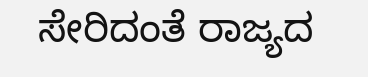ಸೇರಿದಂತೆ ರಾಜ್ಯದ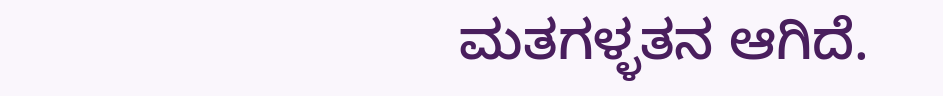ಮತಗಳ್ಳತನ ಆಗಿದೆ.